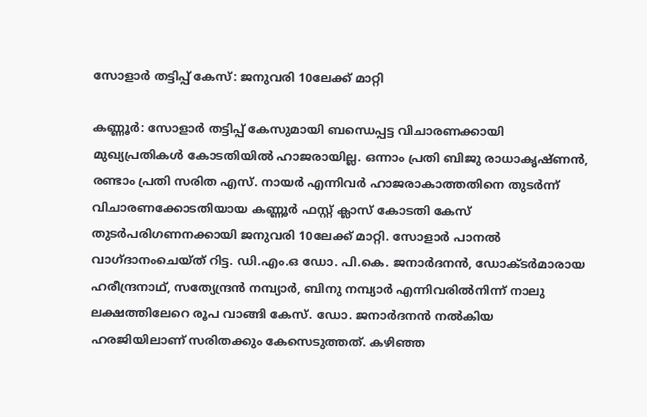സോളാർ തട്ടിപ്പ് കേസ്: ജനുവരി 10ലേക്ക് മാറ്റി

കണ്ണൂർ: സോളാർ തട്ടിപ്പ് കേസുമായി ബന്ധെപ്പട്ട വിചാരണക്കായി മുഖ്യപ്രതികൾ കോടതിയിൽ ഹാജരായില്ല. ഒന്നാം പ്രതി ബിജു രാധാകൃഷ്ണൻ, രണ്ടാം പ്രതി സരിത എസ്. നായർ എന്നിവർ ഹാജരാകാത്തതിനെ തുടർന്ന് വിചാരണക്കോടതിയായ കണ്ണൂർ ഫസ്റ്റ് ക്ലാസ് കോടതി കേസ് തുടർപരിഗണനക്കായി ജനുവരി 10ലേക്ക് മാറ്റി. സോളാർ പാനൽ വാഗ്ദാനംചെയ്ത് റിട്ട. ഡി.എം.ഒ ഡോ. പി.കെ. ജനാർദനൻ, ഡോക്ടർമാരായ ഹരീന്ദ്രനാഥ്, സത്യേന്ദ്രൻ നമ്പ്യാർ, ബിനു നമ്പ്യാർ എന്നിവരിൽനിന്ന് നാലു ലക്ഷത്തിലേറെ രൂപ വാങ്ങി കേസ്. ഡോ. ജനാർദനൻ നൽകിയ ഹരജിയിലാണ് സരിതക്കും കേസെടുത്തത്. കഴിഞ്ഞ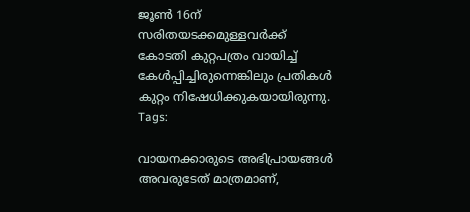ജൂൺ 16ന് സരിതയടക്കമുള്ളവർക്ക് കോടതി കുറ്റപത്രം വായിച്ച് കേൾപ്പിച്ചിരുന്നെങ്കിലും പ്രതികൾ കുറ്റം നിഷേധിക്കുകയായിരുന്നു.
Tags:

വായനക്കാരുടെ അഭിപ്രായങ്ങള്‍ അവരുടേത് മാത്രമാണ്,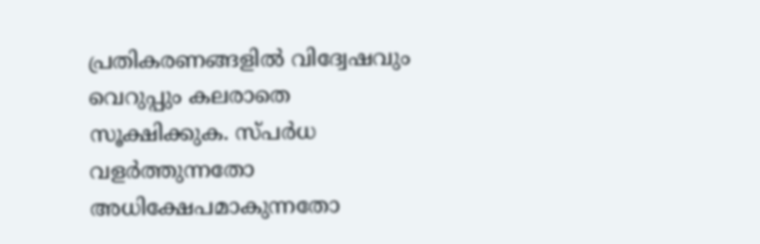പ്രതികരണങ്ങളിൽ വിദ്വേഷവും വെറുപ്പും കലരാതെ സൂക്ഷിക്കുക. സ്പർധ വളർത്തുന്നതോ അധിക്ഷേപമാകുന്നതോ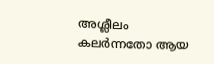അശ്ലീലം കലർന്നതോ ആയ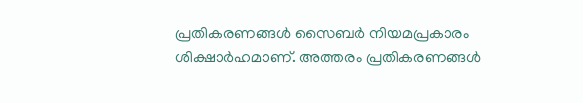പ്രതികരണങ്ങൾ സൈബർ നിയമപ്രകാരം ശിക്ഷാർഹമാണ്. അത്തരം പ്രതികരണങ്ങൾ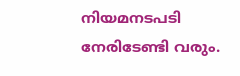നിയമനടപടി നേരിടേണ്ടി വരും.